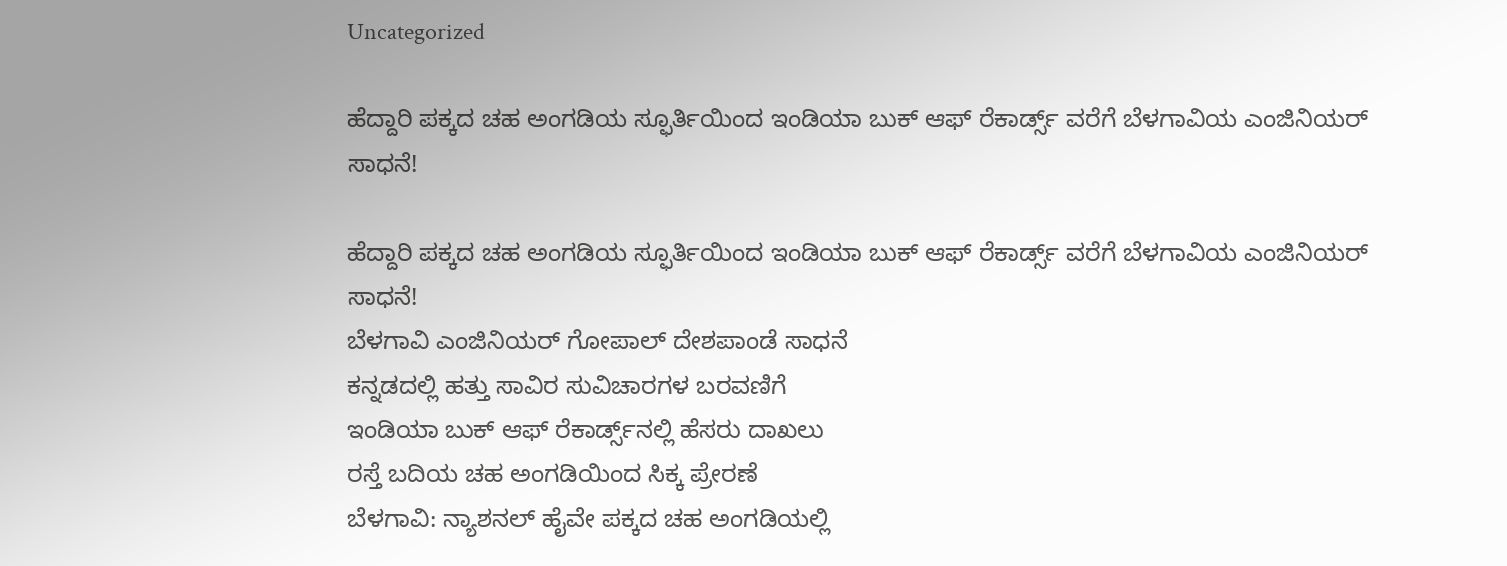Uncategorized

ಹೆದ್ದಾರಿ ಪಕ್ಕದ ಚಹ ಅಂಗಡಿಯ ಸ್ಫೂರ್ತಿಯಿಂದ ಇಂಡಿಯಾ ಬುಕ್ ಆಫ್ ರೆಕಾರ್ಡ್ಸ್ ವರೆಗೆ ಬೆಳಗಾವಿಯ ಎಂಜಿನಿಯರ್ ಸಾಧನೆ!

ಹೆದ್ದಾರಿ ಪಕ್ಕದ ಚಹ ಅಂಗಡಿಯ ಸ್ಫೂರ್ತಿಯಿಂದ ಇಂಡಿಯಾ ಬುಕ್ ಆಫ್ ರೆಕಾರ್ಡ್ಸ್ ವರೆಗೆ ಬೆಳಗಾವಿಯ ಎಂಜಿನಿಯರ್ ಸಾಧನೆ!
ಬೆಳಗಾವಿ ಎಂಜಿನಿಯರ್ ಗೋಪಾಲ್ ದೇಶಪಾಂಡೆ ಸಾಧನೆ
ಕನ್ನಡದಲ್ಲಿ ಹತ್ತು ಸಾವಿರ ಸುವಿಚಾರಗಳ ಬರವಣಿಗೆ
ಇಂಡಿಯಾ ಬುಕ್ ಆಫ್ ರೆಕಾರ್ಡ್ಸ್‌ನಲ್ಲಿ ಹೆಸರು ದಾಖಲು
ರಸ್ತೆ ಬದಿಯ ಚಹ ಅಂಗಡಿಯಿಂದ ಸಿಕ್ಕ ಪ್ರೇರಣೆ
ಬೆಳಗಾವಿ: ನ್ಯಾಶನಲ್ ಹೈವೇ ಪಕ್ಕದ ಚಹ ಅಂಗಡಿಯಲ್ಲಿ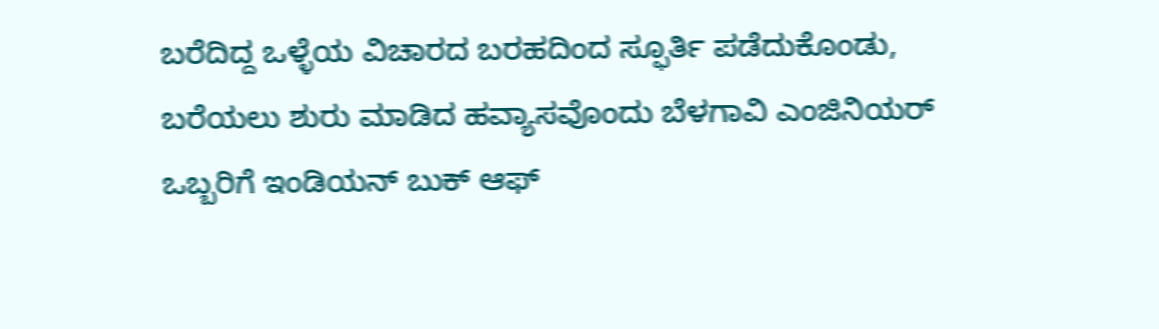ಬರೆದಿದ್ದ ಒಳ್ಳೆಯ ವಿಚಾರದ ಬರಹದಿಂದ ಸ್ಫೂರ್ತಿ ಪಡೆದುಕೊಂಡು, ಬರೆಯಲು ಶುರು ಮಾಡಿದ ಹವ್ಯಾಸವೊಂದು ಬೆಳಗಾವಿ ಎಂಜಿ‌ನಿಯರ್ ಒಬ್ಬರಿಗೆ ಇಂಡಿಯನ್ ಬುಕ್ ಆಫ್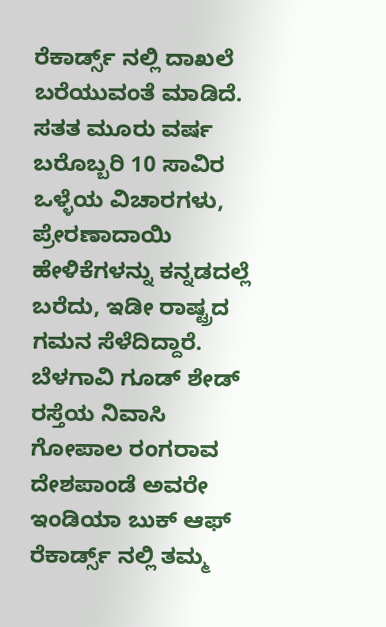ರೆಕಾರ್ಡ್ಸ್ ನಲ್ಲಿ ದಾಖಲೆ ಬರೆಯುವಂತೆ ಮಾಡಿದೆ. ಸತತ ಮೂರು ವರ್ಷ ಬರೊಬ್ಬರಿ 10 ಸಾವಿರ ಒಳ್ಳೆಯ ವಿಚಾರಗಳು, ಪ್ರೇರಣಾದಾಯಿ ಹೇಳಿಕೆಗಳನ್ನು ಕನ್ನಡದಲ್ಲೆ ಬರೆದು, ಇಡೀ ರಾಷ್ಟ್ರದ ಗಮನ ಸೆಳೆದಿದ್ದಾರೆ.
ಬೆಳಗಾವಿ ಗೂಡ್ ಶೇಡ್ ರಸ್ತೆಯ ನಿವಾಸಿ ಗೋಪಾಲ ರಂಗರಾವ ದೇಶಪಾಂಡೆ ಅವರೇ ಇಂಡಿಯಾ ಬುಕ್ ಆಫ್ ರೆಕಾರ್ಡ್ಸ್ ನಲ್ಲಿ ತಮ್ಮ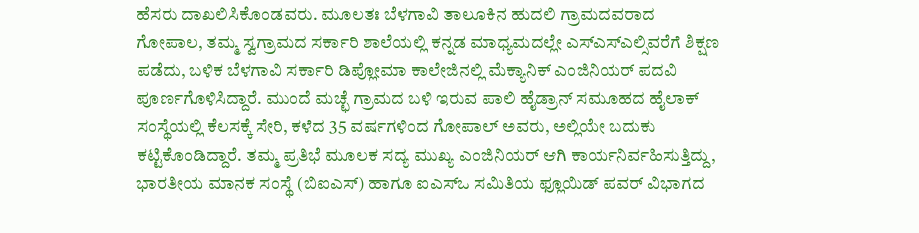ಹೆಸರು ದಾಖಲಿಸಿಕೊಂಡವರು. ಮೂಲತಃ ಬೆಳಗಾವಿ ತಾಲೂಕಿನ ಹುದಲಿ ಗ್ರಾಮದವರಾದ ಗೋಪಾಲ, ತಮ್ಮ ಸ್ವಗ್ರಾಮದ ಸರ್ಕಾರಿ ಶಾಲೆಯಲ್ಲಿ ಕನ್ನಡ ಮಾಧ್ಯಮದಲ್ಲೇ ಎಸ್ಎಸ್ಎಲ್ಸಿವರೆಗೆ ಶಿಕ್ಷಣ ಪಡೆದು, ಬಳಿಕ ಬೆಳಗಾವಿ ಸರ್ಕಾರಿ ಡಿಪ್ಲೋಮಾ ಕಾಲೇಜಿನಲ್ಲಿ ಮೆಕ್ಯಾನಿಕ್ ಎಂಜಿನಿಯರ್ ಪದವಿ ಪೂರ್ಣಗೊಳಿಸಿದ್ದಾರೆ. ಮುಂದೆ ಮಚ್ಛೆ ಗ್ರಾಮದ ಬಳಿ ಇರುವ ಪಾಲಿ ಹೈಡ್ರಾನ್‌ ಸಮೂಹದ ಹೈಲಾಕ್‌ ಸಂಸ್ಥೆಯಲ್ಲಿ ಕೆಲಸಕ್ಕೆ ಸೇರಿ, ಕಳೆದ 35 ವರ್ಷಗಳಿಂದ ಗೋಪಾಲ್ ಅವರು, ಅಲ್ಲಿಯೇ ಬದುಕು ಕಟ್ಟಿಕೊಂಡಿದ್ದಾರೆ. ತಮ್ಮ ಪ್ರತಿಭೆ ಮೂಲಕ ಸದ್ಯ ಮುಖ್ಯ ಎಂಜಿನಿಯರ್ ಆಗಿ ಕಾರ್ಯನಿರ್ವಹಿಸುತ್ತಿದ್ದು, ಭಾರತೀಯ ಮಾನಕ ಸಂಸ್ಥೆ (ಬಿಐಎಸ್‌) ಹಾಗೂ ಐಎಸ್‌ಒ ಸಮಿತಿಯ ಫ್ಲೂಯಿಡ್‌ ಪವರ್‌ ವಿಭಾಗದ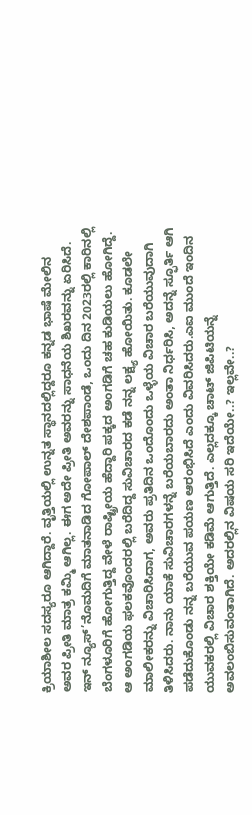ಕ್ರಿಯಾಶೀಲ ಸದಸ್ಯರೂ ಆಗಿದ್ದಾರೆ. ವೃತ್ತಿಯಲ್ಲಿ ಉನ್ನತ ಸ್ಥಾನದಲ್ಲಿದ್ದರೂ ಕನ್ನಡ ಭಾಷೆ ಮೇಲಿನ ಅವರ ಪ್ರೀತಿ ಮಾತ್ರ ಕಮ್ಮಿ ಆಗಿಲ್ಲ. ಈಗ ಅದೇ ಪ್ರೀತಿ ಅವರನ್ನು ಸಾಧನೆಯ ಶಿಖರವನ್ನು ಏರಿಸಿದೆ.
ಇನ್ ನ್ಯೂಸ್’ನೊಮದಿಗೆ ಮಾತನಾಡಿದ ಗೋಪಾಲ್ ದೇಶಪಾಂಡೆ, ಒಂದು ದಿನ 2023ರಲ್ಲಿ ಕಾರಿನಲ್ಲಿ ಬೆಂಗಳೂರಿಗೆ ಹೋಗುತ್ತಿದ್ದ ವೇಳೆ ರಾಷ್ಟ್ರೀಯ ಹೆದ್ದಾರಿ ಪಕ್ಕದ ಅಂಗಡಿಗೆ ಚಹ ಕುಡಿಯಲು ಹೋಗಿದ್ದೆ. ಆ ಅಂಗಡಿಯ ಫಲಕವೊಂದರಲ್ಲಿ ಬರೆದಿದ್ದ ಸುವಿಚಾರದ ಕಡೆ ನನ್ನ ಲಕ್ಷ್ಯ ಹೋಯಿತು. ಕೂಡಲೇ ಮಾಲೀಕರನ್ನು ವಿಚಾರಿಸಿದಾಗ, ಅವರು ಪ್ರತಿದಿನ ಒಂದೊಂದು ಒಳ್ಳೆಯ ವಿಚಾರ ಬರೆಯುವುದಾಗಿ ತಿಳಿಸಿದರು. ನಾನು ಯಾಕೆ ಸುವಿಚಾರಗಳನ್ನೆ ಬರೆಯಬಾರದು ಅಂತಾ ನಿರ್ಧರಿಸಿ, ಅದನ್ನೆ ಸ್ಫೂರ್ತಿ ಆಗಿ ಪಡೆದುಕೊಂಡು ನನ್ನ ಬರೆಯುವ ಪಯಣ ಆರಂಭಿಸಿದೆ ಎಂದು ವಿವರಿಸಿದರು.ಎಐ ಮುಂದೆ ಇಂದಿನ ಯುವಕರಲ್ಲಿ ವಿಚಾರ ಶಕ್ತಿಯೇ ಕಡಿಮೆ ಆಗುತ್ತಿದೆ. ಎಲ್ಲದಕ್ಕೂ ಚಾಟ್ ಜಿಪಿಟಿಯನ್ನೆ ಅವಲಂಬಿಸುವಂತಾಗಿದೆ. ಅದರಲ್ಲಿನ ವಿಷಯ ಸರಿ ಇದೆಯೇ..? ಇಲ್ಲವೇ..?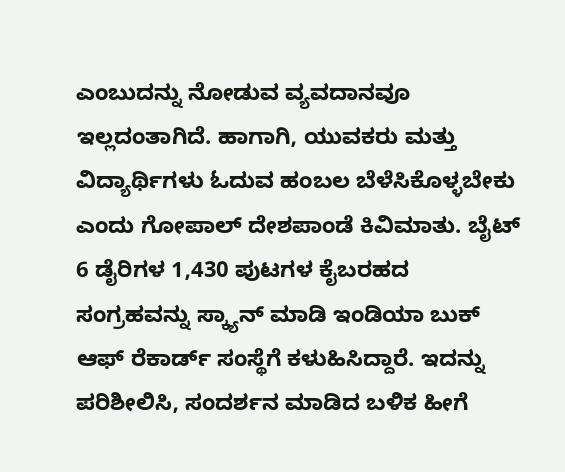ಎಂಬುದನ್ನು ನೋಡುವ ವ್ಯವದಾನವೂ ಇಲ್ಲದಂತಾಗಿದೆ. ಹಾಗಾಗಿ, ಯುವಕರು ಮತ್ತು ವಿದ್ಯಾರ್ಥಿಗಳು ಓದುವ ಹಂಬಲ ಬೆಳೆಸಿಕೊಳ್ಳಬೇಕು ಎಂದು ಗೋಪಾಲ್ ದೇಶಪಾಂಡೆ ಕಿವಿಮಾತು. ಬೈಟ್
6 ಡೈರಿಗಳ 1,430 ಪುಟಗಳ ಕೈಬರಹದ ಸಂಗ್ರಹವನ್ನು ಸ್ಕ್ಯಾನ್ ಮಾಡಿ ಇಂಡಿಯಾ ಬುಕ್ ಆಫ್ ರೆಕಾರ್ಡ್‌ ಸಂಸ್ಥೆಗೆ ಕಳುಹಿಸಿದ್ದಾರೆ. ಇದನ್ನು ಪರಿಶೀಲಿಸಿ, ಸಂದರ್ಶನ ಮಾಡಿದ ಬಳಿಕ ಹೀಗೆ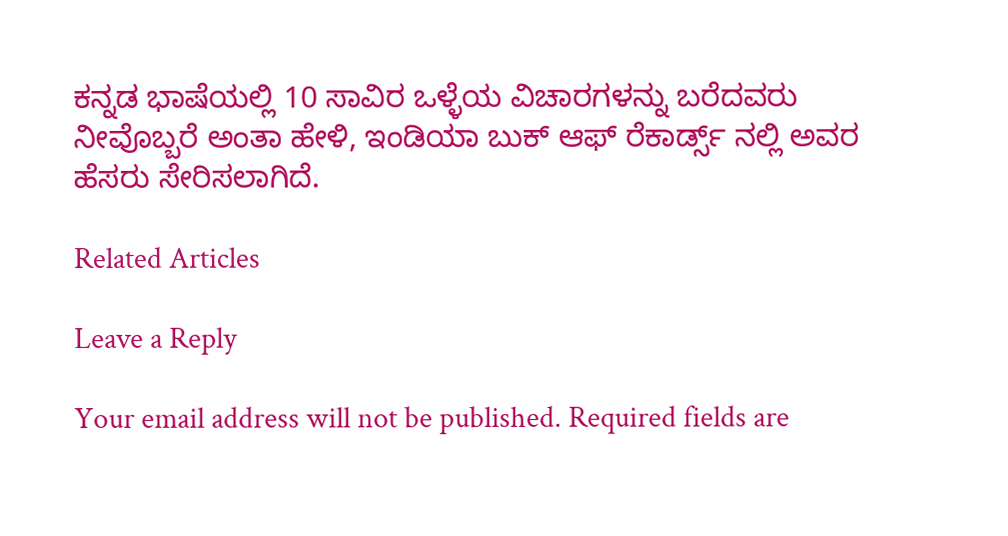ಕನ್ನಡ ಭಾಷೆಯಲ್ಲಿ 10 ಸಾವಿರ ಒಳ್ಳೆಯ ವಿಚಾರಗಳನ್ನು ಬರೆದವರು ನೀವೊಬ್ಬರೆ ಅಂತಾ ಹೇಳಿ, ಇಂಡಿಯಾ ಬುಕ್ ಆಫ್ ರೆಕಾರ್ಡ್ಸ್ ನಲ್ಲಿ ಅವರ ಹೆಸರು ಸೇರಿಸಲಾಗಿದೆ.

Related Articles

Leave a Reply

Your email address will not be published. Required fields are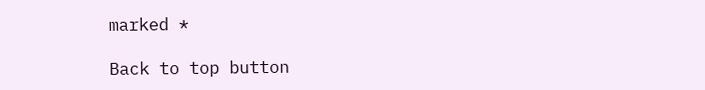marked *

Back to top button